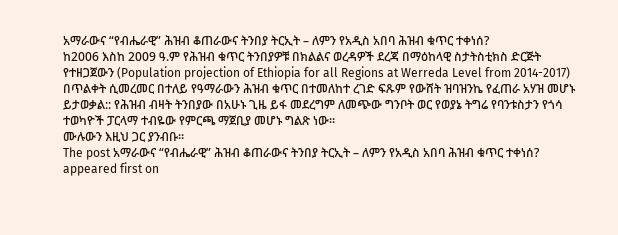አማራውና “የብሔራዊ” ሕዝብ ቆጠራውና ትንበያ ትርኢት – ለምን የአዲስ አበባ ሕዝብ ቁጥር ተቀነሰ?
ከ2006 እስከ 2009 ዓ.ም የሕዝብ ቁጥር ትንበያዎቹ በክልልና ወረዳዎች ደረጃ በማዕከላዊ ስታትስቲክስ ድርጅት የተዘጋጀውን (Population projection of Ethiopia for all Regions at Werreda Level from 2014-2017) በጥልቀት ሲመረመር በተለይ የዓማራውን ሕዝብ ቁጥር በተመለከተ ረገድ ፍጹም የውሸት ዝባዝንኬ የፈጠራ አሃዝ መሆኑ ይታወቃል:: የሕዝብ ብዛት ትንበያው በአሁኑ ጊዜ ይፋ መደረግም ለመጭው ግንቦት ወር የወያኔ ትግሬ የባንቱስታን የጎሳ ተወካዮች ፓርላማ ተብዬው የምርጫ ማጀቢያ መሆኑ ግልጽ ነው።
ሙሉውን እዚህ ጋር ያንብቡ።
The post አማራውና “የብሔራዊ” ሕዝብ ቆጠራውና ትንበያ ትርኢት – ለምን የአዲስ አበባ ሕዝብ ቁጥር ተቀነሰ? appeared first on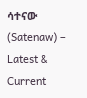ሳተናው (Satenaw) – Latest & Current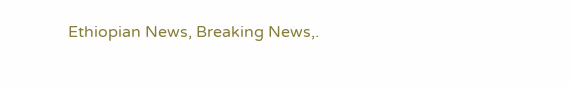Ethiopian News, Breaking News,.